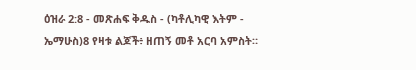ዕዝራ 2:8 - መጽሐፍ ቅዱስ - (ካቶሊካዊ እትም - ኤማሁስ)8 የዛቱ ልጆች፥ ዘጠኝ መቶ አርባ አምስት።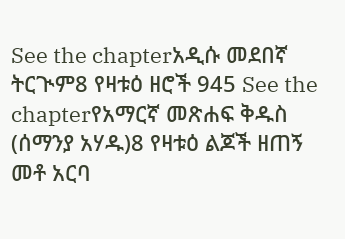See the chapterአዲሱ መደበኛ ትርጒም8 የዛቱዕ ዘሮች 945 See the chapterየአማርኛ መጽሐፍ ቅዱስ (ሰማንያ አሃዱ)8 የዛቱዕ ልጆች ዘጠኝ መቶ አርባ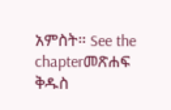አምስት። See the chapterመጽሐፍ ቅዱስ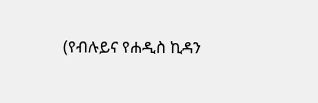(የብሉይና የሐዲስ ኪዳን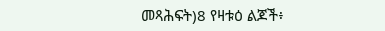መጻሕፍት)8 የዛቱዕ ልጆች፥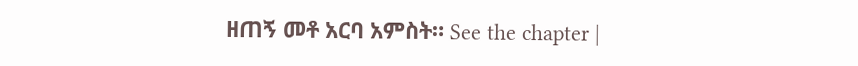ዘጠኝ መቶ አርባ አምስት። See the chapter |